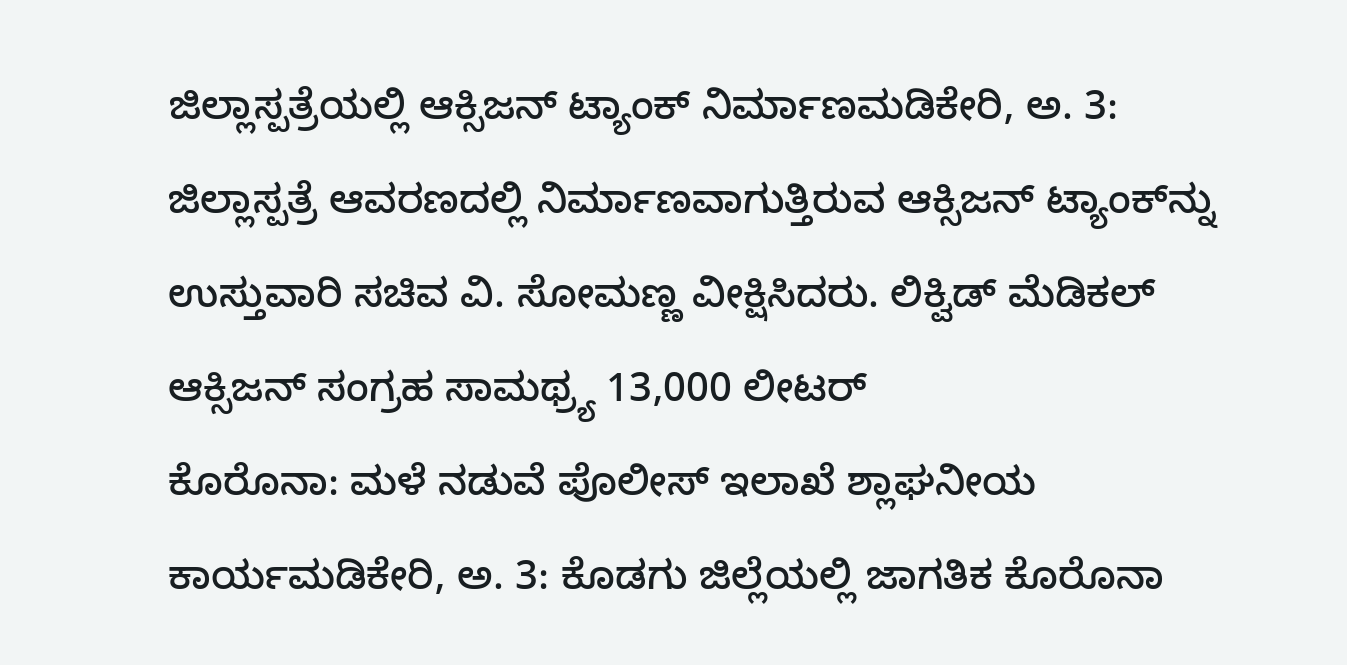ಜಿಲ್ಲಾಸ್ಪತ್ರೆಯಲ್ಲಿ ಆಕ್ಸಿಜನ್ ಟ್ಯಾಂಕ್ ನಿರ್ಮಾಣಮಡಿಕೇರಿ, ಅ. 3: ಜಿಲ್ಲಾಸ್ಪತ್ರೆ ಆವರಣದಲ್ಲಿ ನಿರ್ಮಾಣವಾಗುತ್ತಿರುವ ಆಕ್ಸಿಜನ್ ಟ್ಯಾಂಕ್‍ನ್ನು ಉಸ್ತುವಾರಿ ಸಚಿವ ವಿ. ಸೋಮಣ್ಣ ವೀಕ್ಷಿಸಿದರು. ಲಿಕ್ವಿಡ್ ಮೆಡಿಕಲ್ ಆಕ್ಸಿಜನ್ ಸಂಗ್ರಹ ಸಾಮಥ್ರ್ಯ 13,000 ಲೀಟರ್
ಕೊರೊನಾ: ಮಳೆ ನಡುವೆ ಪೊಲೀಸ್ ಇಲಾಖೆ ಶ್ಲಾಘನೀಯ ಕಾರ್ಯಮಡಿಕೇರಿ, ಅ. 3: ಕೊಡಗು ಜಿಲ್ಲೆಯಲ್ಲಿ ಜಾಗತಿಕ ಕೊರೊನಾ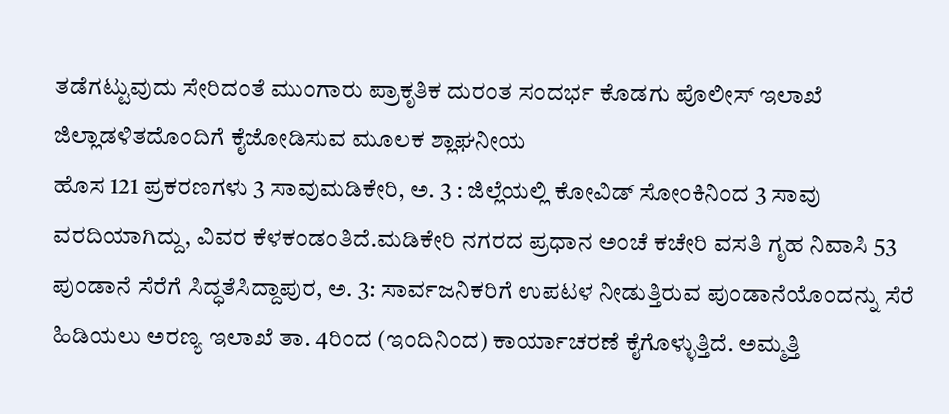ತಡೆಗಟ್ಟುವುದು ಸೇರಿದಂತೆ ಮುಂಗಾರು ಪ್ರಾಕೃತಿಕ ದುರಂತ ಸಂದರ್ಭ ಕೊಡಗು ಪೊಲೀಸ್ ಇಲಾಖೆ ಜಿಲ್ಲಾಡಳಿತದೊಂದಿಗೆ ಕೈಜೋಡಿಸುವ ಮೂಲಕ ಶ್ಲಾಘನೀಯ
ಹೊಸ 121 ಪ್ರಕರಣಗಳು 3 ಸಾವುಮಡಿಕೇರಿ, ಅ. 3 : ಜಿಲ್ಲೆಯಲ್ಲಿ ಕೋವಿಡ್ ಸೋಂಕಿನಿಂದ 3 ಸಾವು ವರದಿಯಾಗಿದ್ದು, ವಿವರ ಕೆಳಕಂಡಂತಿದೆ.ಮಡಿಕೇರಿ ನಗರದ ಪ್ರಧಾನ ಅಂಚೆ ಕಚೇರಿ ವಸತಿ ಗೃಹ ನಿವಾಸಿ 53
ಪುಂಡಾನೆ ಸೆರೆಗೆ ಸಿದ್ಧತೆಸಿದ್ದಾಪುರ, ಅ. 3: ಸಾರ್ವಜನಿಕರಿಗೆ ಉಪಟಳ ನೀಡುತ್ತಿರುವ ಪುಂಡಾನೆಯೊಂದನ್ನು ಸೆರೆ ಹಿಡಿಯಲು ಅರಣ್ಯ ಇಲಾಖೆ ತಾ. 4ರಿಂದ (ಇಂದಿನಿಂದ) ಕಾರ್ಯಾಚರಣೆ ಕೈಗೊಳ್ಳುತ್ತಿದೆ. ಅಮ್ಮತ್ತಿ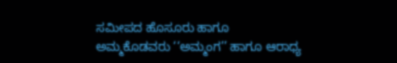ಸಮೀಪದ ಹೊಸೂರು ಹಾಗೂ
ಅಮ್ಮಕೊಡವರು ‘‘ಅಮ್ಮಂಗ’’ ಹಾಗೂ ಆರಾಧ್ಯ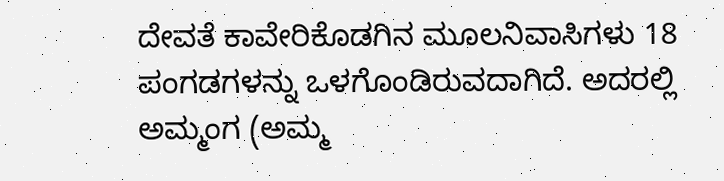ದೇವತೆ ಕಾವೇರಿಕೊಡಗಿನ ಮೂಲನಿವಾಸಿಗಳು 18 ಪಂಗಡಗಳನ್ನು ಒಳಗೊಂಡಿರುವದಾಗಿದೆ. ಅದರಲ್ಲಿ ಅಮ್ಮಂಗ (ಅಮ್ಮ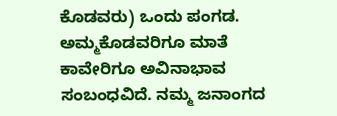ಕೊಡವರು) ಒಂದು ಪಂಗಡ. ಅಮ್ಮಕೊಡವರಿಗೂ ಮಾತೆ ಕಾವೇರಿಗೂ ಅವಿನಾಭಾವ ಸಂಬಂಧವಿದೆ. ನಮ್ಮ ಜನಾಂಗದ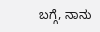ಬಗ್ಗೆ, ನಾನು